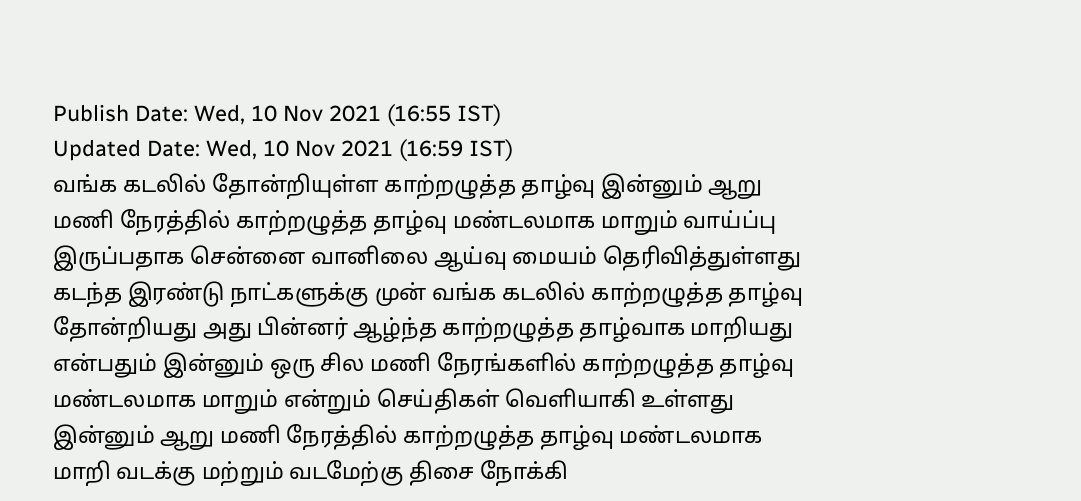Publish Date: Wed, 10 Nov 2021 (16:55 IST)
Updated Date: Wed, 10 Nov 2021 (16:59 IST)
வங்க கடலில் தோன்றியுள்ள காற்றழுத்த தாழ்வு இன்னும் ஆறு மணி நேரத்தில் காற்றழுத்த தாழ்வு மண்டலமாக மாறும் வாய்ப்பு இருப்பதாக சென்னை வானிலை ஆய்வு மையம் தெரிவித்துள்ளது
கடந்த இரண்டு நாட்களுக்கு முன் வங்க கடலில் காற்றழுத்த தாழ்வு தோன்றியது அது பின்னர் ஆழ்ந்த காற்றழுத்த தாழ்வாக மாறியது என்பதும் இன்னும் ஒரு சில மணி நேரங்களில் காற்றழுத்த தாழ்வு மண்டலமாக மாறும் என்றும் செய்திகள் வெளியாகி உள்ளது
இன்னும் ஆறு மணி நேரத்தில் காற்றழுத்த தாழ்வு மண்டலமாக மாறி வடக்கு மற்றும் வடமேற்கு திசை நோக்கி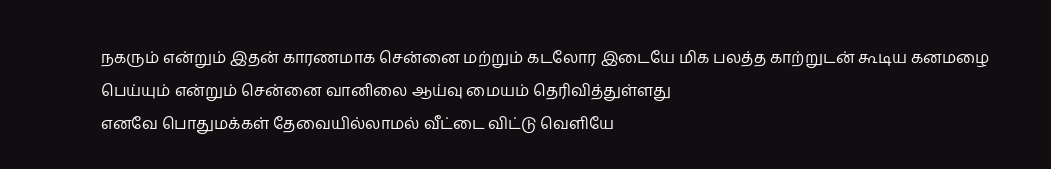நகரும் என்றும் இதன் காரணமாக சென்னை மற்றும் கடலோர இடையே மிக பலத்த காற்றுடன் கூடிய கனமழை பெய்யும் என்றும் சென்னை வானிலை ஆய்வு மையம் தெரிவித்துள்ளது
எனவே பொதுமக்கள் தேவையில்லாமல் வீட்டை விட்டு வெளியே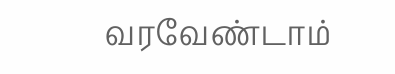வரவேண்டாம்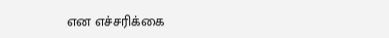என எச்சரிக்கை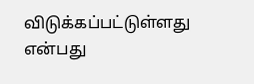விடுக்கப்பட்டுள்ளது என்பது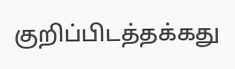குறிப்பிடத்தக்கது